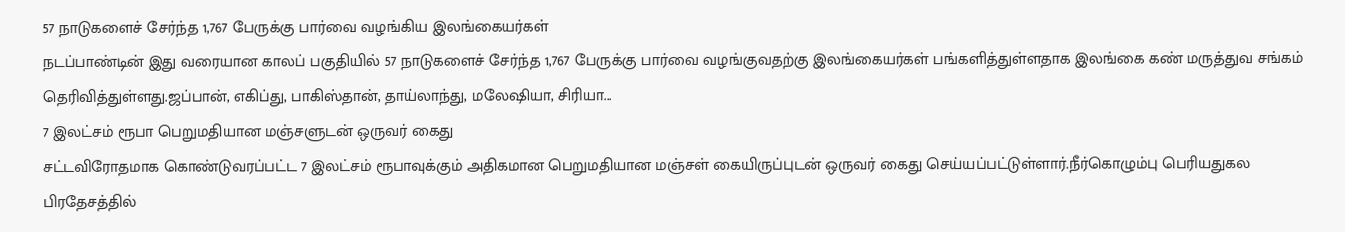57 நாடுகளைச் சேர்ந்த 1,767 பேருக்கு பார்வை வழங்கிய இலங்கையர்கள்
நடப்பாண்டின் இது வரையான காலப் பகுதியில் 57 நாடுகளைச் சேர்ந்த 1,767 பேருக்கு பார்வை வழங்குவதற்கு இலங்கையர்கள் பங்களித்துள்ளதாக இலங்கை கண் மருத்துவ சங்கம் தெரிவித்துள்ளது.ஜப்பான், எகிப்து, பாகிஸ்தான், தாய்லாந்து, மலேஷியா, சிரியா...
7 இலட்சம் ரூபா பெறுமதியான மஞ்சளுடன் ஒருவர் கைது
சட்டவிரோதமாக கொண்டுவரப்பட்ட 7 இலட்சம் ரூபாவுக்கும் அதிகமான பெறுமதியான மஞ்சள் கையிருப்புடன் ஒருவர் கைது செய்யப்பட்டுள்ளார்.நீர்கொழும்பு பெரியதுகல பிரதேசத்தில்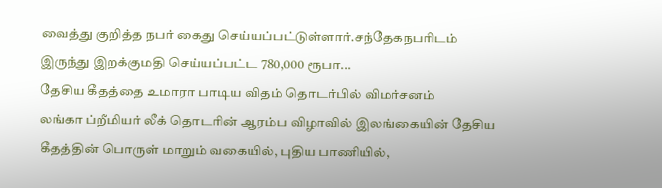வைத்து குறித்த நபர் கைது செய்யப்பட்டுள்ளார்.சந்தேகநபரிடம் இருந்து இறக்குமதி செய்யப்பட்ட 780,000 ரூபா...
தேசிய கீதத்தை உமாரா பாடிய விதம் தொடர்பில் விமர்சனம்
லங்கா ப்றீமியர் லீக் தொடரின் ஆரம்ப விழாவில் இலங்கையின் தேசிய கீதத்தின் பொருள் மாறும் வகையில், புதிய பாணியில்,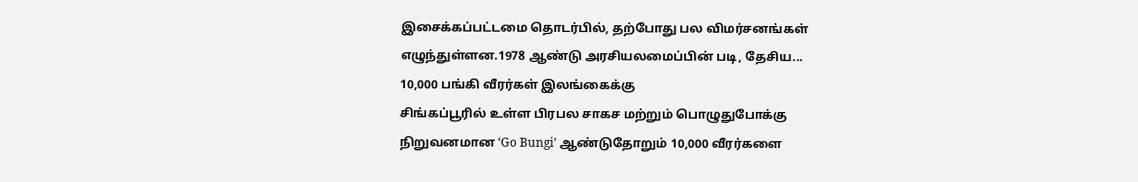இசைக்கப்பட்டமை தொடர்பில், தற்போது பல விமர்சனங்கள் எழுந்துள்ளன.1978 ஆண்டு அரசியலமைப்பின் படி, தேசிய...
10,000 பங்கி வீரர்கள் இலங்கைக்கு
சிங்கப்பூரில் உள்ள பிரபல சாகச மற்றும் பொழுதுபோக்கு நிறுவனமான ‘Go Bungi’ ஆண்டுதோறும் 10,000 வீரர்களை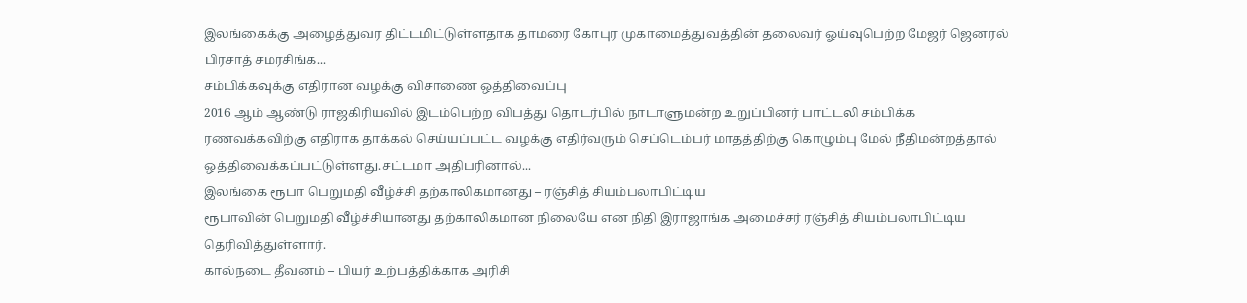இலங்கைக்கு அழைத்துவர திட்டமிட்டுள்ளதாக தாமரை கோபுர முகாமைத்துவத்தின் தலைவர் ஓய்வுபெற்ற மேஜர் ஜெனரல் பிரசாத் சமரசிங்க...
சம்பிக்கவுக்கு எதிரான வழக்கு விசாணை ஒத்திவைப்பு
2016 ஆம் ஆண்டு ராஜகிரியவில் இடம்பெற்ற விபத்து தொடர்பில் நாடாளுமன்ற உறுப்பினர் பாட்டலி சம்பிக்க ரணவக்கவிற்கு எதிராக தாக்கல் செய்யப்பட்ட வழக்கு எதிர்வரும் செப்டெம்பர் மாதத்திற்கு கொழும்பு மேல் நீதிமன்றத்தால் ஒத்திவைக்கப்பட்டுள்ளது.சட்டமா அதிபரினால்...
இலங்கை ரூபா பெறுமதி வீழ்ச்சி தற்காலிகமானது – ரஞ்சித் சியம்பலாபிட்டிய
ரூபாவின் பெறுமதி வீழ்ச்சியானது தற்காலிகமான நிலையே என நிதி இராஜாங்க அமைச்சர் ரஞ்சித் சியம்பலாபிட்டிய தெரிவித்துள்ளார்.
கால்நடை தீவனம் – பியர் உற்பத்திக்காக அரிசி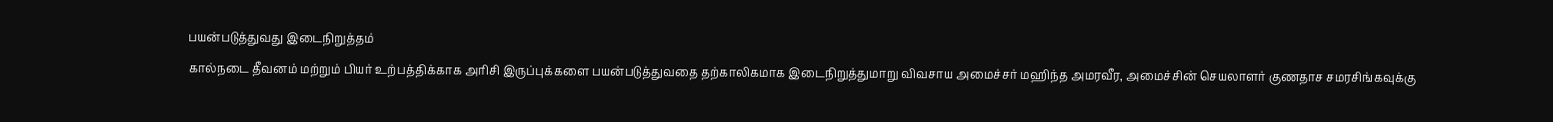பயன்படுத்துவது இடைநிறுத்தம்
கால்நடை தீவனம் மற்றும் பியர் உற்பத்திக்காக அரிசி இருப்புக்களை பயன்படுத்துவதை தற்காலிகமாக இடைநிறுத்துமாறு விவசாய அமைச்சர் மஹிந்த அமரவீர, அமைச்சின் செயலாளர் குணதாச சமரசிங்கவுக்கு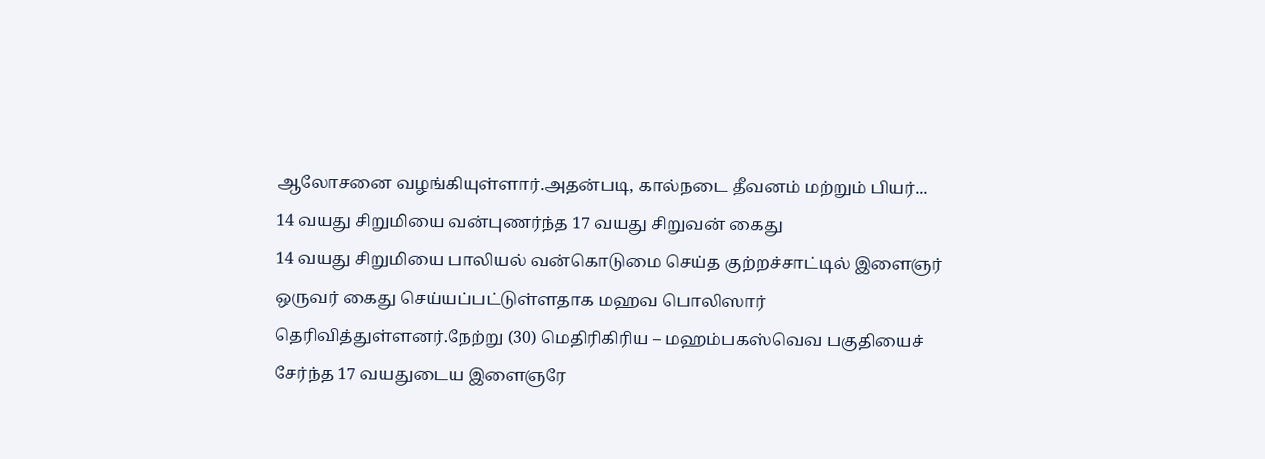ஆலோசனை வழங்கியுள்ளார்.அதன்படி, கால்நடை தீவனம் மற்றும் பியர்...
14 வயது சிறுமியை வன்புணர்ந்த 17 வயது சிறுவன் கைது
14 வயது சிறுமியை பாலியல் வன்கொடுமை செய்த குற்றச்சாட்டில் இளைஞர் ஒருவர் கைது செய்யப்பட்டுள்ளதாக மஹவ பொலிஸார் தெரிவித்துள்ளனர்.நேற்று (30) மெதிரிகிரிய – மஹம்பகஸ்வெவ பகுதியைச் சேர்ந்த 17 வயதுடைய இளைஞரே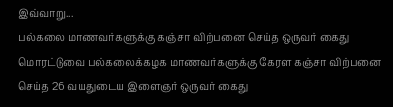இவ்வாறு...
பல்கலை மாணவர்களுக்கு கஞ்சா விற்பனை செய்த ஒருவர் கைது
மொரட்டுவை பல்கலைக்கழக மாணவர்களுக்கு கேரள கஞ்சா விற்பனை செய்த 26 வயதுடைய இளைஞர் ஒருவர் கைது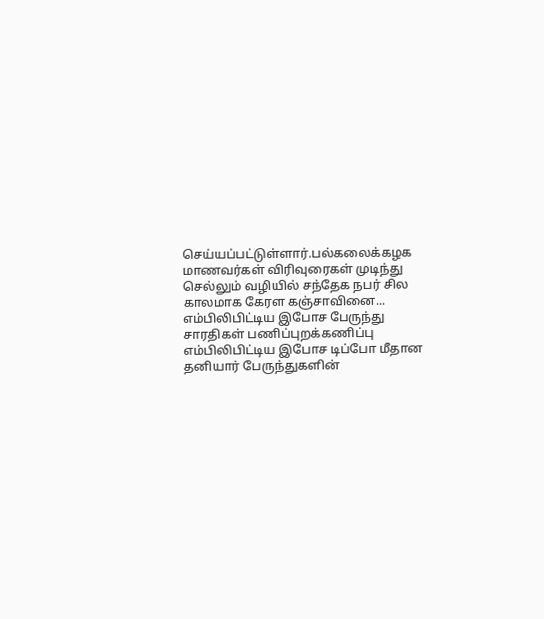செய்யப்பட்டுள்ளார்.பல்கலைக்கழக மாணவர்கள் விரிவுரைகள் முடிந்து செல்லும் வழியில் சந்தேக நபர் சில காலமாக கேரள கஞ்சாவினை...
எம்பிலிபிட்டிய இபோச பேருந்து சாரதிகள் பணிப்புறக்கணிப்பு
எம்பிலிபிட்டிய இபோச டிப்போ மீதான தனியார் பேருந்துகளின்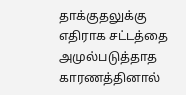தாக்குதலுக்கு எதிராக சட்டத்தை அமுல்படுத்தாத காரணத்தினால்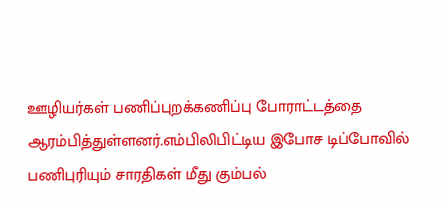ஊழியர்கள் பணிப்புறக்கணிப்பு போராட்டத்தை ஆரம்பித்துள்ளனர்.எம்பிலிபிட்டிய இபோச டிப்போவில் பணிபுரியும் சாரதிகள் மீது கும்பல்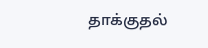தாக்குதல்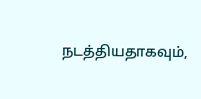நடத்தியதாகவும்,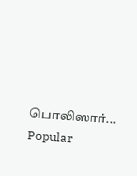பொலிஸார்...
Popular